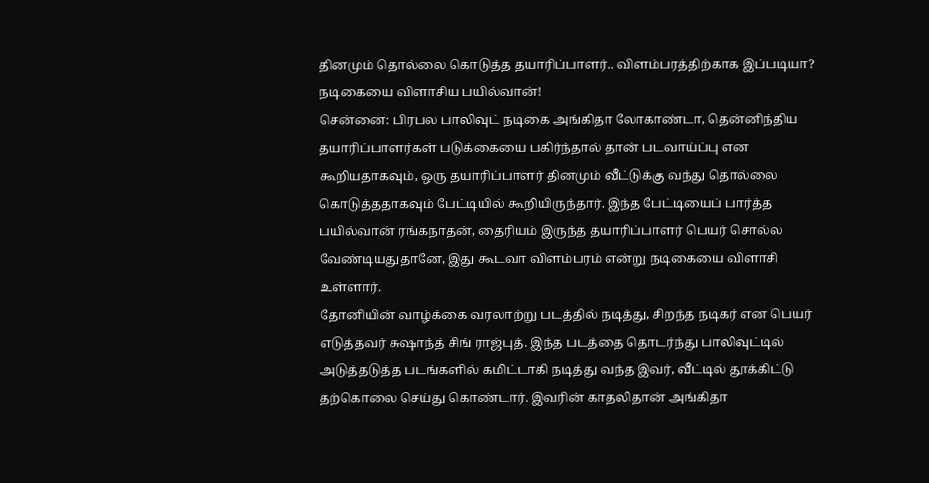தினமும் தொல்லை கொடுத்த தயாரிப்பாளர்.. விளம்பரத்திற்காக இப்படியா? நடிகையை விளாசிய பயில்வான்!
சென்னை: பிரபல பாலிவுட் நடிகை அங்கிதா லோகாண்டா, தென்னிந்திய தயாரிப்பாளர்கள் படுக்கையை பகிர்ந்தால் தான் படவாய்ப்பு என கூறியதாகவும், ஒரு தயாரிப்பாளர் தினமும் வீட்டுக்கு வந்து தொல்லை கொடுத்ததாகவும் பேட்டியில் கூறியிருந்தார். இந்த பேட்டியைப் பார்த்த பயில்வான் ரங்கநாதன், தைரியம் இருந்த தயாரிப்பாளர் பெயர் சொல்ல வேண்டியதுதானே, இது கூடவா விளம்பரம் என்று நடிகையை விளாசி உள்ளார்.
தோனியின் வாழ்க்கை வரலாற்று படத்தில் நடித்து, சிறந்த நடிகர் என பெயர் எடுத்தவர் சுஷாந்த் சிங் ராஜ்புத். இந்த படத்தை தொடர்ந்து பாலிவுட்டில் அடுத்தடுத்த படங்களில் கமிட்டாகி நடித்து வந்த இவர், வீட்டில் தூக்கிட்டு தற்கொலை செய்து கொண்டார். இவரின் காதலிதான் அங்கிதா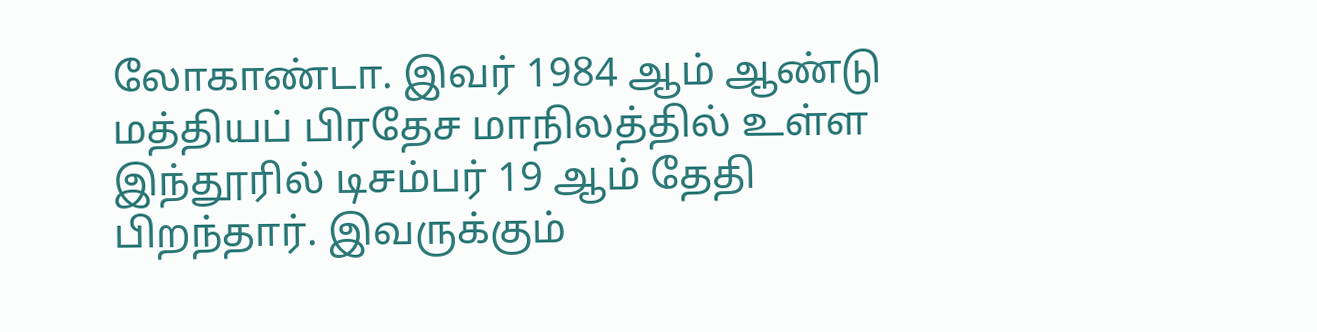லோகாண்டா. இவர் 1984 ஆம் ஆண்டு மத்தியப் பிரதேச மாநிலத்தில் உள்ள இந்தூரில் டிசம்பர் 19 ஆம் தேதி பிறந்தார். இவருக்கும்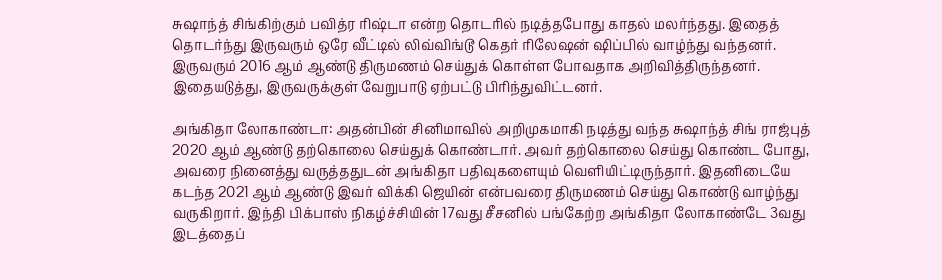சுஷாந்த் சிங்கிற்கும் பவித்ர ரிஷ்டா என்ற தொடரில் நடித்தபோது காதல் மலர்ந்தது. இதைத் தொடர்ந்து இருவரும் ஒரே வீட்டில் லிவ்விங்டூ கெதர் ரிலேஷன் ஷிப்பில் வாழ்ந்து வந்தனர். இருவரும் 2016 ஆம் ஆண்டு திருமணம் செய்துக் கொள்ள போவதாக அறிவித்திருந்தனர். இதையடுத்து, இருவருக்குள் வேறுபாடு ஏற்பட்டு பிரிந்துவிட்டனர்.

அங்கிதா லோகாண்டா: அதன்பின் சினிமாவில் அறிமுகமாகி நடித்து வந்த சுஷாந்த் சிங் ராஜ்புத் 2020 ஆம் ஆண்டு தற்கொலை செய்துக் கொண்டார். அவர் தற்கொலை செய்து கொண்ட போது, அவரை நினைத்து வருத்ததுடன் அங்கிதா பதிவுகளையும் வெளியிட்டிருந்தார். இதனிடையே கடந்த 2021 ஆம் ஆண்டு இவர் விக்கி ஜெயின் என்பவரை திருமணம் செய்து கொண்டு வாழ்ந்து வருகிறார். இந்தி பிக்பாஸ் நிகழ்ச்சியின் 17வது சீசனில் பங்கேற்ற அங்கிதா லோகாண்டே 3வது இடத்தைப்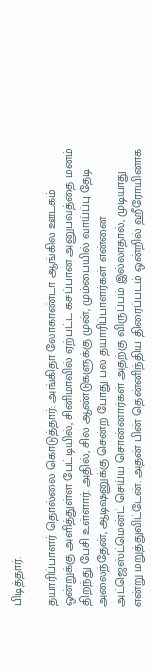பிடித்தார்.

தயாரிப்பாளர் தொல்லை கொடுத்தார்: அங்கிதா லோகாண்டா ஆங்கில ஊடகம் ஒன்றுக்கு அளித்துள்ள பேட்டியில், சினிமாவில் ஏற்பட்ட கசப்பான அனுபவத்தை மனம் திறந்து பேசி உள்ளார். அதில், சில ஆண்டுகளுக்கு முன், மும்பையில் வாய்ப்பு தேடி அலைந்தேன், ஆடிஷனுக்கு சென்ற போது பல தயாரிப்பாளர்கள் என்னை அட்ஜெஸ்ட்மென்ட் செய்ய சொன்னார்கள் அதற்கு விருப்பம் இல்லாதால், முடியாது என்று மறுத்துவிட்டேன். அதன் பின் தென்னிந்திய திரைப்படம் ஒன்றில் ஹீரோயினாக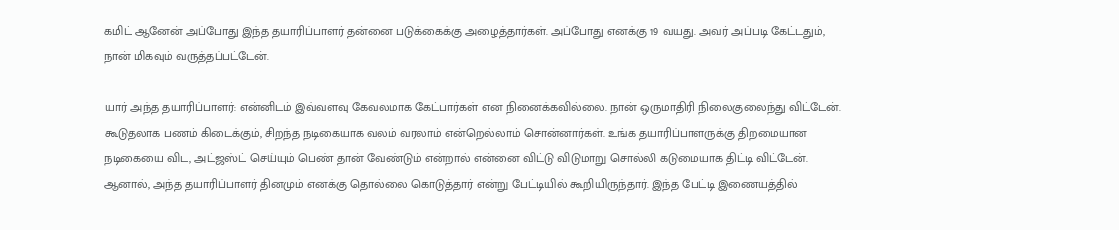கமிட் ஆனேன் அப்போது இந்த தயாரிப்பாளர் தன்னை படுக்கைக்கு அழைத்தார்கள். அப்போது எனக்கு 19 வயது. அவர் அப்படி கேட்டதும், நான் மிகவும் வருத்தப்பட்டேன்.

யார் அந்த தயாரிப்பாளர்: என்னிடம் இவ்வளவு கேவலமாக கேட்பார்கள் என நினைக்கவில்லை. நான் ஒருமாதிரி நிலைகுலைந்து விட்டேன். கூடுதலாக பணம் கிடைக்கும், சிறந்த நடிகையாக வலம் வரலாம் என்றெல்லாம் சொன்னார்கள். உங்க தயாரிப்பாளருக்கு திறமையான நடிகையை விட, அட்ஜஸ்ட் செய்யும் பெண் தான் வேண்டும் என்றால் என்னை விட்டு விடுமாறு சொல்லி கடுமையாக திட்டி விட்டேன். ஆனால், அந்த தயாரிப்பாளர் தினமும் எனக்கு தொல்லை கொடுத்தார் என்று பேட்டியில் கூறியிருந்தார். இந்த பேட்டி இணையத்தில்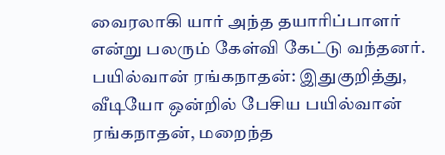வைரலாகி யார் அந்த தயாரிப்பாளர் என்று பலரும் கேள்வி கேட்டு வந்தனர்.
பயில்வான் ரங்கநாதன்: இதுகுறித்து, வீடியோ ஒன்றில் பேசிய பயில்வான் ரங்கநாதன், மறைந்த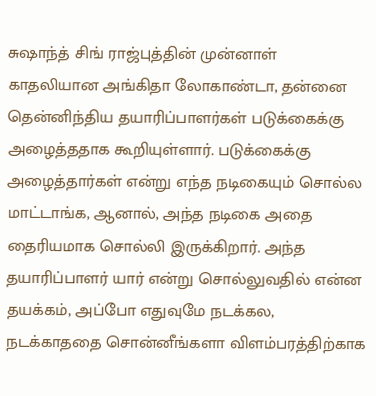சுஷாந்த் சிங் ராஜ்புத்தின் முன்னாள் காதலியான அங்கிதா லோகாண்டா, தன்னை தென்னிந்திய தயாரிப்பாளர்கள் படுக்கைக்கு அழைத்ததாக கூறியுள்ளார். படுக்கைக்கு அழைத்தார்கள் என்று எந்த நடிகையும் சொல்ல மாட்டாங்க, ஆனால், அந்த நடிகை அதை தைரியமாக சொல்லி இருக்கிறார். அந்த தயாரிப்பாளர் யார் என்று சொல்லுவதில் என்ன தயக்கம், அப்போ எதுவுமே நடக்கல, நடக்காததை சொன்னீங்களா விளம்பரத்திற்காக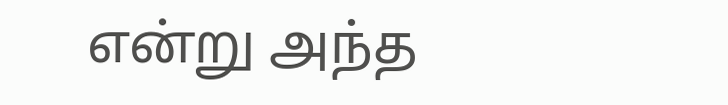என்று அந்த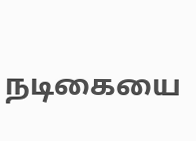நடிகையை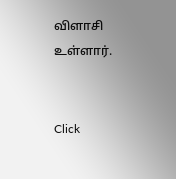விளாசி உள்ளார்.


Click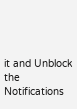it and Unblock the Notifications